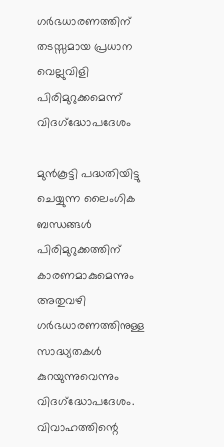ഗര്‍ഭധാരണത്തിന് തടസ്സമായ പ്രധാന വെല്ലുവിളി പിരിമുറുക്കമെന്ന് വിദഗ്‌ദ്ധോപദേശം

മുന്‍കൂട്ടി പദ്ധതിയിട്ടു ചെയ്യുന്ന ലൈംഗിക ബന്ധങ്ങള്‍ പിരിമുറുക്കത്തിന് കാരണമാകുമെന്നും അതുവഴി ഗര്‍ഭധാരണത്തിനുള്ള സാദ്ധ്യതകള്‍ കുറയുന്നുവെന്നും വിദഗ്‌ദ്ധോപദേശം. വിവാഹത്തിന്റെ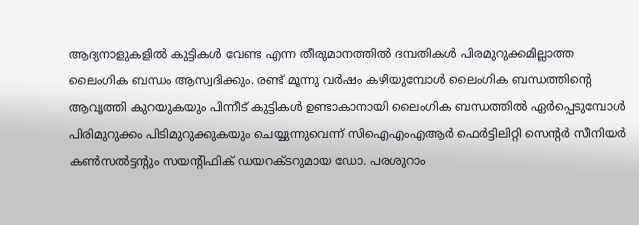ആദ്യനാളുകളില്‍ കുട്ടികള്‍ വേണ്ട എന്ന തീരുമാനത്തില്‍ ദമ്പതികള്‍ പിരമുറുക്കമില്ലാത്ത ലൈംഗിക ബന്ധം ആസ്വദിക്കും. രണ്ട് മൂന്നു വര്‍ഷം കഴിയുമ്പോള്‍ ലൈംഗിക ബന്ധത്തിന്റെ ആവൃത്തി കുറയുകയും പിന്നീട് കുട്ടികള്‍ ഉണ്ടാകാനായി ലൈംഗിക ബന്ധത്തില്‍ ഏര്‍പ്പെടുമ്പോള്‍ പിരിമുറുക്കം പിടിമുറുക്കുകയും ചെയ്യുന്നുവെന്ന് സിഐഎംഎആര്‍ ഫെര്‍ട്ടിലിറ്റി സെന്റര്‍ സീനിയര്‍ കണ്‍സല്‍ട്ടന്റും സയന്റിഫിക് ഡയറക്ടറുമായ ഡോ. പരശുറാം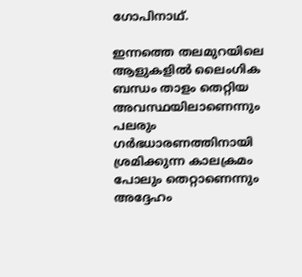ഗോപിനാഥ്.

ഇന്നത്തെ തലമുറയിലെ ആളുകളില്‍ ലൈംഗിക ബന്ധം താളം തെറ്റിയ അവസ്ഥയിലാണെന്നും പലരും ഗര്‍ഭധാരണത്തിനായി ശ്രമിക്കുന്ന കാലക്രമം പോലും തെറ്റാണെന്നും അദ്ദേഹം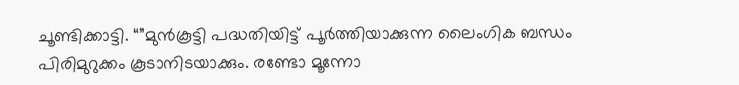ചൂണ്ടിക്കാട്ടി. “”മുന്‍കൂട്ടി പദ്ധതിയിട്ട് പൂര്‍ത്തിയാക്കുന്ന ലൈംഗിക ബന്ധം പിരിമുറുക്കം കൂടാനിടയാക്കും. രണ്ടോ മൂന്നോ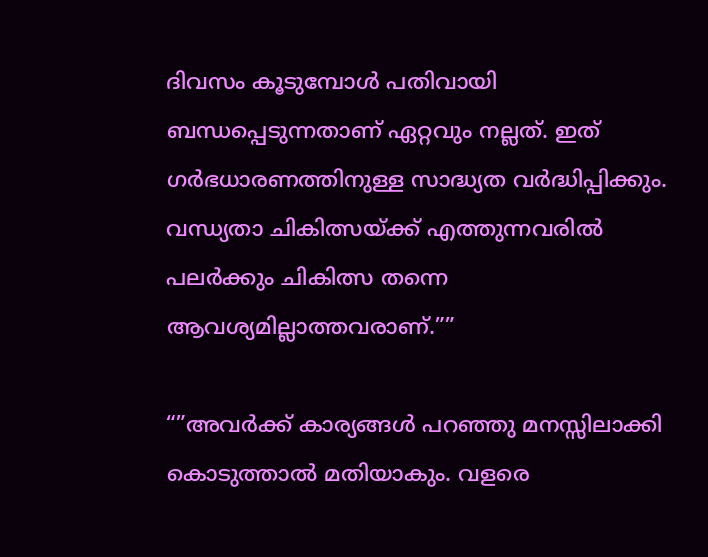ദിവസം കൂടുമ്പോള്‍ പതിവായി ബന്ധപ്പെടുന്നതാണ് ഏറ്റവും നല്ലത്. ഇത് ഗര്‍ഭധാരണത്തിനുള്ള സാദ്ധ്യത വര്‍ദ്ധിപ്പിക്കും. വന്ധ്യതാ ചികിത്സയ്ക്ക് എത്തുന്നവരില്‍ പലര്‍ക്കും ചികിത്സ തന്നെ ആവശ്യമില്ലാത്തവരാണ്.””

“”അവര്‍ക്ക് കാര്യങ്ങള്‍ പറഞ്ഞു മനസ്സിലാക്കി കൊടുത്താല്‍ മതിയാകും. വളരെ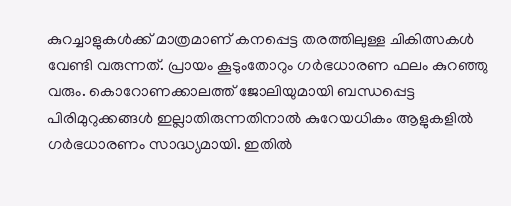കുറച്ചാളുകള്‍ക്ക് മാത്രമാണ് കനപ്പെട്ട തരത്തിലുള്ള ചികിത്സകള്‍ വേണ്ടി വരുന്നത്. പ്രായം കൂടുംതോറും ഗര്‍ഭധാരണ ഫലം കുറഞ്ഞു വരും. കൊറോണക്കാലത്ത് ജോലിയുമായി ബന്ധപ്പെട്ട പിരിമുറുക്കങ്ങള്‍ ഇല്ലാതിരുന്നതിനാല്‍ കുറേയധികം ആളുകളില്‍ ഗര്‍ഭധാരണം സാദ്ധ്യമായി. ഇതില്‍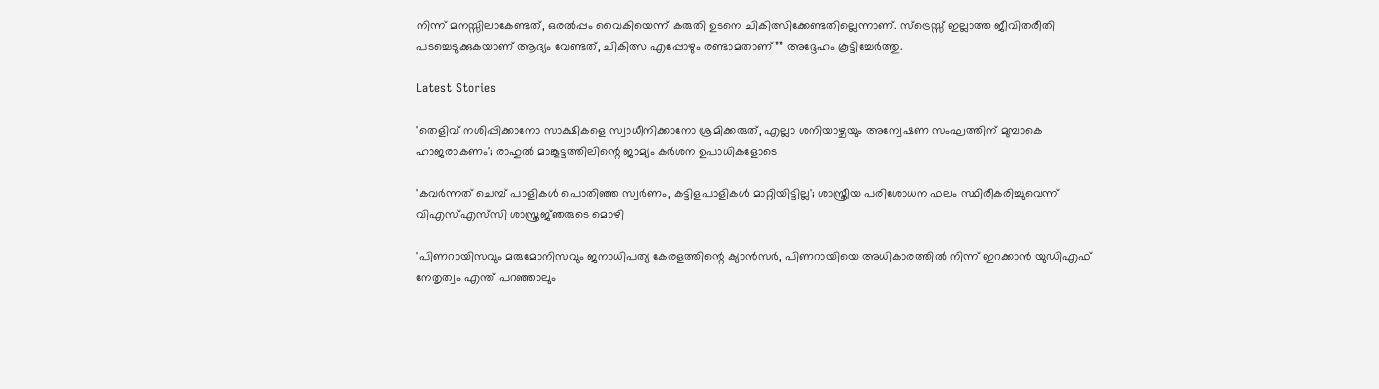നിന്ന് മനസ്സിലാകേണ്ടത്, ഒരല്‍പ്പം വൈകിയെന്ന് കരുതി ഉടനെ ചികിത്സിക്കേണ്ടതില്ലെന്നാണ്. സ്‌ട്രെസ്സ് ഇല്ലാത്ത ജീവിതരീതി പടച്ചെടുക്കുകയാണ് ആദ്യം വേണ്ടത്, ചികിത്സ എപ്പോഴും രണ്ടാമതാണ്”” അദ്ദേഹം കൂട്ടിച്ചേര്‍ത്തു.

Latest Stories

'തെളിവ് നശിപ്പിക്കാനോ സാക്ഷികളെ സ്വാധീനിക്കാനോ ശ്രമിക്കരുത്, എല്ലാ ശനിയാഴ്ചയും അന്വേഷണ സംഘത്തിന് മുമ്പാകെ ഹാജരാകണം'; രാഹുൽ മാങ്കൂട്ടത്തിലിന്റെ ജാമ്യം കർശന ഉപാധികളോടെ

'കവർന്നത് ചെമ്പ് പാളികൾ പൊതിഞ്ഞ സ്വർണം, കട്ടിളപാളികൾ മാറ്റിയിട്ടില്ല'; ശാസ്ത്രീയ പരിശോധന ഫലം സ്ഥിരീകരിച്ചുവെന്ന് വിഎസ്എസ്‍സി ശാസ്ത്രജ്‌ഞരുടെ മൊഴി

'പിണറായിസവും മരുമോനിസവും ജനാധിപത്യ കേരളത്തിന്റെ ക്യാൻസർ, പിണറായിയെ അധികാരത്തിൽ നിന്ന് ഇറക്കാൻ യുഡിഎഫ് നേതൃത്വം എന്ത്‌ പറഞ്ഞാലും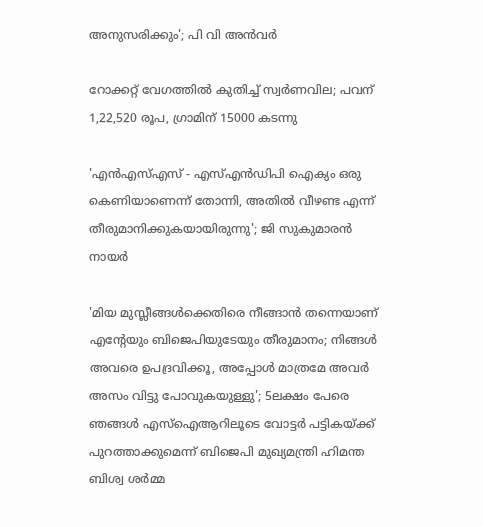അനുസരിക്കും'; പി വി അൻവർ

റോക്കറ്റ് വേഗത്തിൽ കുതിച്ച് സ്വർണവില; പവന് 1,22,520 രൂപ, ഗ്രാമിന് 15000 കടന്നു

'എന്‍എസ്എസ് - എസ്എന്‍ഡിപി ഐക്യം ഒരു കെണിയാണെന്ന് തോന്നി, അതിൽ വീഴണ്ട എന്ന് തീരുമാനിക്കുകയായിരുന്നു'; ജി സുകുമാരൻ നായർ

'മിയ മുസ്ലീങ്ങള്‍ക്കെതിരെ നീങ്ങാന്‍ തന്നെയാണ് എന്റേയും ബിജെപിയുടേയും തീരുമാനം; നിങ്ങള്‍ അവരെ ഉപദ്രവിക്കൂ, അപ്പോള്‍ മാത്രമേ അവര്‍ അസം വിട്ടു പോവുകയുള്ളു'; 5ലക്ഷം പേരെ ഞങ്ങള്‍ എസ്‌ഐആറിലൂടെ വോട്ടര്‍ പട്ടികയ്ക്ക് പുറത്താക്കുമെന്ന് ബിജെപി മുഖ്യമന്ത്രി ഹിമന്ത ബിശ്വ ശര്‍മ്മ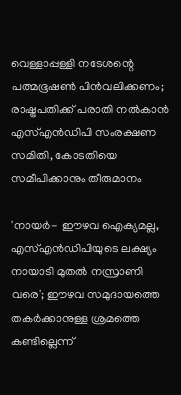വെള്ളാപ്പള്ളി നടേശന്റെ പത്മഭൂഷൺ പിൻവലിക്കണം; രാഷ്ട്രപതിക്ക് പരാതി നൽകാൻ എസ്എൻഡിപി സംരക്ഷണ സമിതി, കോടതിയെ സമീപിക്കാനും തീരുമാനം

'നായർ- ഈഴവ ഐക്യമല്ല, എസ്എൻഡിപിയുടെ ലക്ഷ്യം നായാടി മുതൽ നസ്രാണി വരെ'; ഈഴവ സമുദായത്തെ തകർക്കാനുള്ള ശ്രമത്തെ കണ്ടില്ലെന്ന്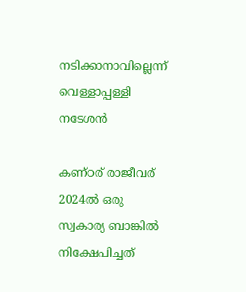നടിക്കാനാവില്ലെന്ന് വെള്ളാപ്പള്ളി നടേശൻ

കണ്ഠര് രാജീവര് 2024ല്‍ ഒരു സ്വകാര്യ ബാങ്കില്‍ നിക്ഷേപിച്ചത്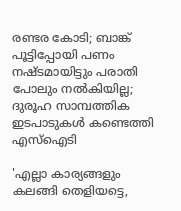രണ്ടര കോടി; ബാങ്ക് പൂട്ടിപ്പോയി പണം നഷ്ടമായിട്ടും പരാതി പോലും നല്‍കിയില്ല; ദുരൂഹ സാമ്പത്തിക ഇടപാടുകള്‍ കണ്ടെത്തി എസ്‌ഐടി

'എല്ലാ കാര്യങ്ങളും കലങ്ങി തെളിയട്ടെ,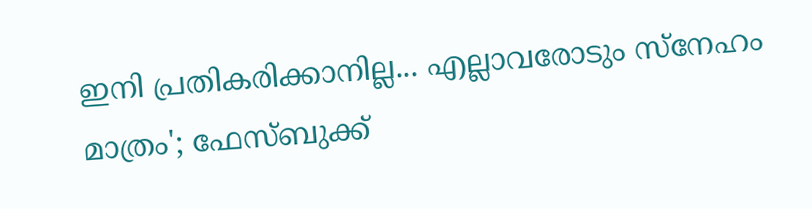ഇനി പ്രതികരിക്കാനില്ല... എല്ലാവരോടും സ്നേഹം മാത്രം'; ഫേസ്ബുക്ക്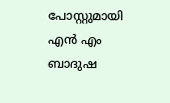പോസ്റ്റുമായി എൻ എം ബാദുഷ